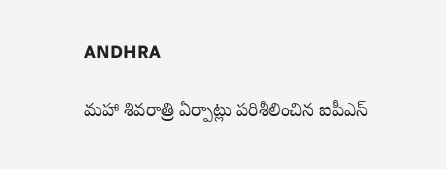ANDHRA

మహా శివరాత్రి ఏర్పాట్లు పరిశీలించిన ఐపీఎస్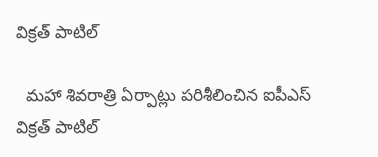విక్రత్ పాటిల్

  మహా శివరాత్రి ఏర్పాట్లు పరిశీలించిన ఐపీఎస్ విక్రత్ పాటిల్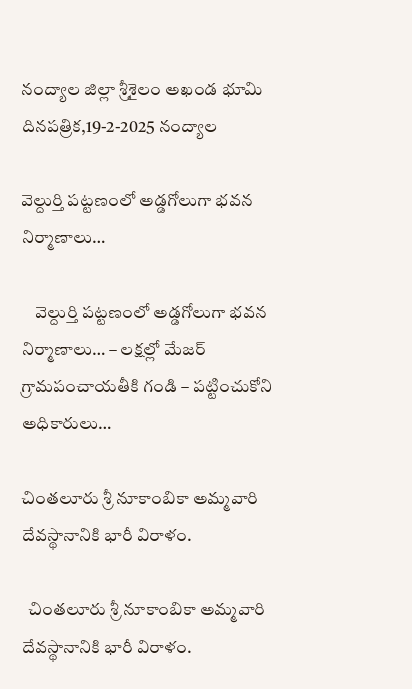నంద్యాల జిల్లా శ్రీశైలం అఖండ భూమి దినపత్రిక,19-2-2025 నంద్యాల

వెల్దుర్తి పట్టణంలో అడ్డగోలుగా భవన నిర్మాణాలు…

    వెల్దుర్తి పట్టణంలో అడ్డగోలుగా భవన నిర్మాణాలు… – లక్షల్లో మేజర్ గ్రామపంచాయతీకి గండి – పట్టించుకోని అధికారులు…

చింతలూరు శ్రీ నూకాంబికా అమ్మవారి దేవస్థానానికి భారీ విరాళం.

  చింతలూరు శ్రీ నూకాంబికా అమ్మవారి దేవస్థానానికి భారీ విరాళం.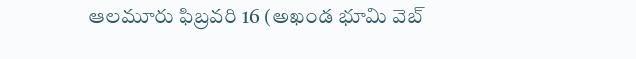ఆలమూరు ఫిబ్రవరి 16 (అఖండ భూమి వెబ్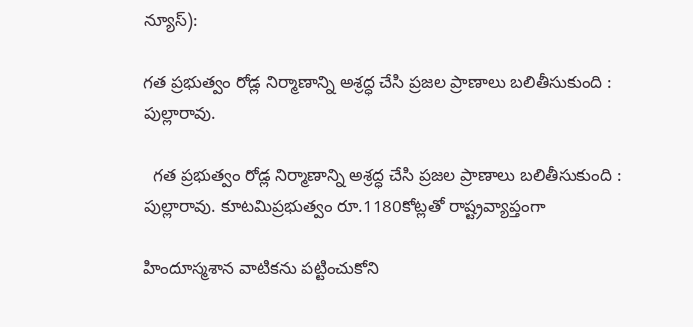న్యూస్):

గత ప్రభుత్వం రోడ్ల నిర్మాణాన్ని అశ్రద్ధ చేసి ప్రజల ప్రాణాలు బలితీసుకుంది : పుల్లారావు.

  గత ప్రభుత్వం రోడ్ల నిర్మాణాన్ని అశ్రద్ధ చేసి ప్రజల ప్రాణాలు బలితీసుకుంది : పుల్లారావు. కూటమిప్రభుత్వం రూ.1180కోట్లతో రాష్ట్రవ్యాప్తంగా

హిందూస్మశాన వాటికను పట్టించుకోని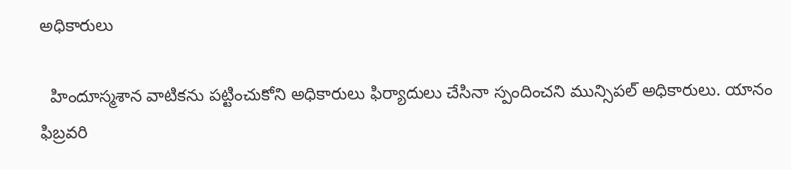అధికారులు

  హిందూస్మశాన వాటికను పట్టించుకోని అధికారులు ఫిర్యాదులు చేసినా స్పందించని మున్సిపల్ అధికారులు. యానం ఫిబ్రవరి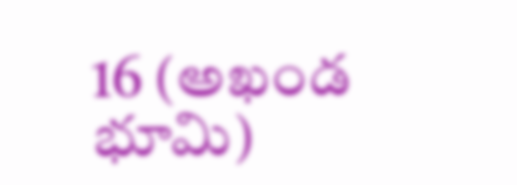16 (అఖండ భూమి)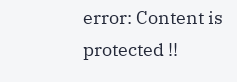error: Content is protected !!